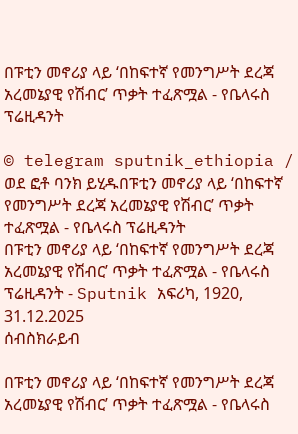በፑቲን መኖሪያ ላይ ‘በከፍተኛ የመንግሥት ደረጃ አረመኔያዊ የሽብር’ ጥቃት ተፈጽሟል - የቤላሩስ ፕሬዚዳንት

© telegram sputnik_ethiopia / ወደ ፎቶ ባንክ ይሂዱበፑቲን መኖሪያ ላይ ‘በከፍተኛ የመንግሥት ደረጃ አረመኔያዊ የሽብር’ ጥቃት ተፈጽሟል - የቤላሩስ ፕሬዚዳንት
በፑቲን መኖሪያ ላይ ‘በከፍተኛ የመንግሥት ደረጃ አረመኔያዊ የሽብር’ ጥቃት ተፈጽሟል - የቤላሩስ ፕሬዚዳንት - Sputnik አፍሪካ, 1920, 31.12.2025
ሰብስክራይብ

በፑቲን መኖሪያ ላይ ‘በከፍተኛ የመንግሥት ደረጃ አረመኔያዊ የሽብር’ ጥቃት ተፈጽሟል - የቤላሩስ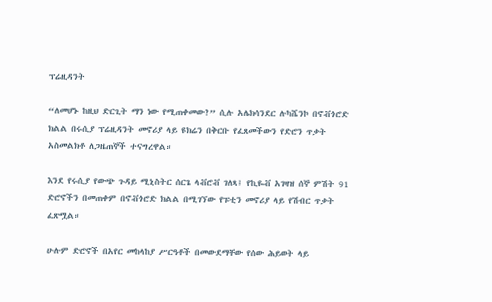ፕሬዚዳንት

“ለመሆኑ ከዚህ ድርጊት ማን ነው የሚጠቀመው?” ሲሉ አሌክሳንደር ሉካሼንኮ በኖቭጎሮድ ክልል በሩሲያ ፕሬዚዳንት መኖሪያ ላይ ዩክሬን በቅርቡ የፈጸመችውን የድሮን ጥቃት አስመልክቶ ለጋዜጠኞች ተናግረዋል።

እንደ የሩሲያ የውጭ ጉዳይ ሚኒስትር ሰርጌ ላቭሮቭ ገለጻ፤ የኪዬቭ አገዛዝ ሰኞ ምሽት 91 ድሮኖችን በመጠቀም በኖቭጎሮድ ክልል በሚገኘው የፑቲን መኖሪያ ላይ የሽብር ጥቃት ፈጽሟል።

ሁሉም ድሮኖች በአየር መከላከያ ሥርዓቶች በመውደማቸው የሰው ሕይወት ላይ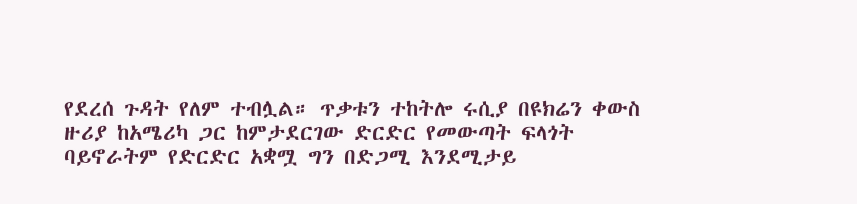የደረሰ ጉዳት የለም ተብሏል። ጥቃቱን ተከትሎ ሩሲያ በዩክሬን ቀውስ ዙሪያ ከአሜሪካ ጋር ከምታደርገው ድርድር የመውጣት ፍላጎት ባይኖራትም የድርድር አቋሟ ግን በድጋሚ እንደሚታይ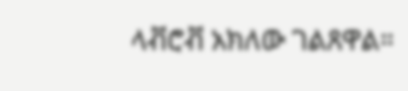ላቭሮቭ አክለው ገልጸዋል።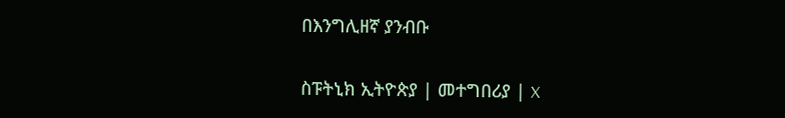በእንግሊዘኛ ያንብቡ

ስፑትኒክ ኢትዮጵያ | መተግበሪያ | X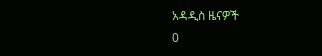አዳዲስ ዜናዎች
0